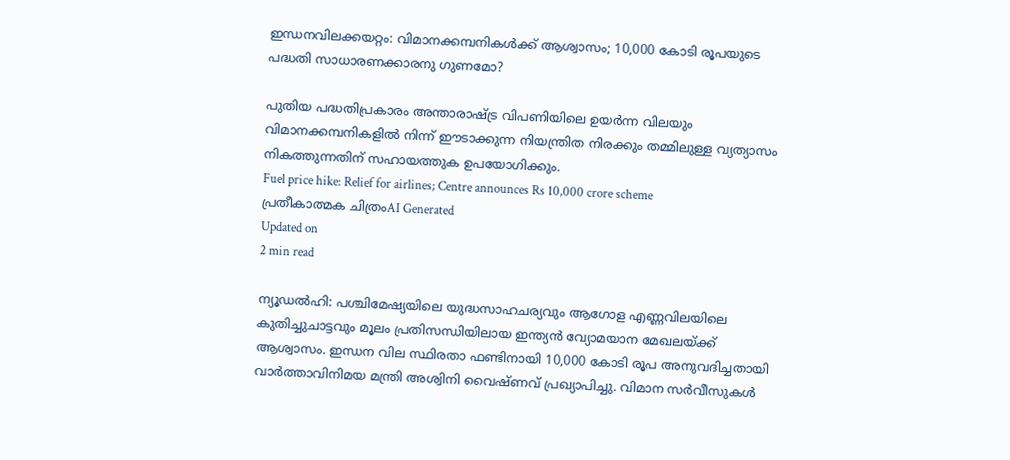ഇന്ധനവിലക്കയറ്റം: വിമാനക്കമ്പനികള്‍ക്ക് ആശ്വാസം; 10,000 കോടി രൂപയുടെ പദ്ധതി സാധാരണക്കാരനു ഗുണമോ?

പുതിയ പദ്ധതിപ്രകാരം അന്താരാഷ്ട്ര വിപണിയിലെ ഉയര്‍ന്ന വിലയും വിമാനക്കമ്പനികളില്‍ നിന്ന് ഈടാക്കുന്ന നിയന്ത്രിത നിരക്കും തമ്മിലുള്ള വ്യത്യാസം നികത്തുന്നതിന് സഹായത്തുക ഉപയോഗിക്കും.
Fuel price hike: Relief for airlines; Centre announces Rs 10,000 crore scheme
പ്രതീകാത്മക ചിത്രംAI Generated
Updated on
2 min read

ന്യൂഡല്‍ഹി: പശ്ചിമേഷ്യയിലെ യുദ്ധസാഹചര്യവും ആഗോള എണ്ണവിലയിലെ കുതിച്ചുചാട്ടവും മൂലം പ്രതിസന്ധിയിലായ ഇന്ത്യന്‍ വ്യോമയാന മേഖലയ്ക്ക് ആശ്വാസം. ഇന്ധന വില സ്ഥിരതാ ഫണ്ടിനായി 10,000 കോടി രൂപ അനുവദിച്ചതായി വാര്‍ത്താവിനിമയ മന്ത്രി അശ്വിനി വൈഷ്ണവ് പ്രഖ്യാപിച്ചു. വിമാന സര്‍വീസുകള്‍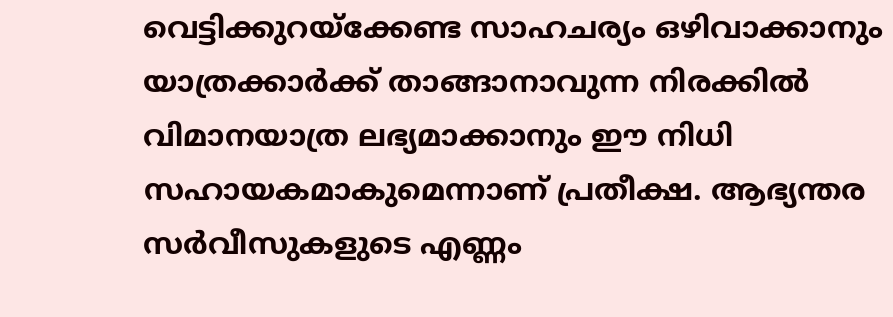വെട്ടിക്കുറയ്‌ക്കേണ്ട സാഹചര്യം ഒഴിവാക്കാനും യാത്രക്കാര്‍ക്ക് താങ്ങാനാവുന്ന നിരക്കില്‍ വിമാനയാത്ര ലഭ്യമാക്കാനും ഈ നിധി സഹായകമാകുമെന്നാണ് പ്രതീക്ഷ. ആഭ്യന്തര സര്‍വീസുകളുടെ എണ്ണം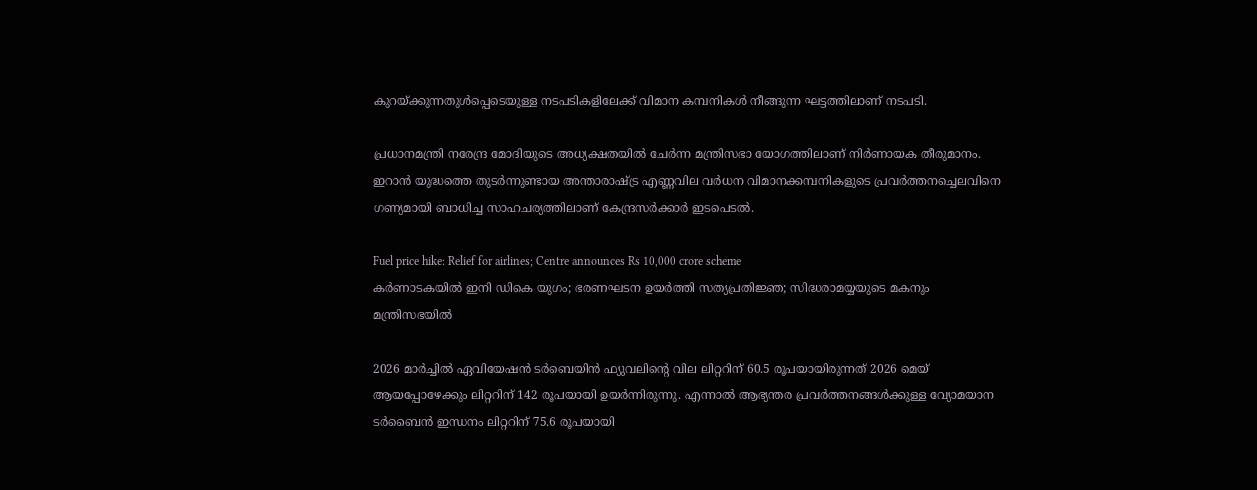കുറയ്ക്കുന്നതുള്‍പ്പെടെയുള്ള നടപടികളിലേക്ക് വിമാന കമ്പനികള്‍ നീങ്ങുന്ന ഘട്ടത്തിലാണ് നടപടി.

പ്രധാനമന്ത്രി നരേന്ദ്ര മോദിയുടെ അധ്യക്ഷതയില്‍ ചേര്‍ന്ന മന്ത്രിസഭാ യോഗത്തിലാണ് നിര്‍ണായക തീരുമാനം. ഇറാന്‍ യുദ്ധത്തെ തുടര്‍ന്നുണ്ടായ അന്താരാഷ്ട്ര എണ്ണവില വര്‍ധന വിമാനക്കമ്പനികളുടെ പ്രവര്‍ത്തനച്ചെലവിനെ ഗണ്യമായി ബാധിച്ച സാഹചര്യത്തിലാണ് കേന്ദ്രസര്‍ക്കാര്‍ ഇടപെടല്‍.

Fuel price hike: Relief for airlines; Centre announces Rs 10,000 crore scheme
കര്‍ണാടകയില്‍ ഇനി ഡികെ യുഗം; ഭരണഘടന ഉയര്‍ത്തി സത്യപ്രതിജ്ഞ; സിദ്ധരാമയ്യയുടെ മകനും മന്ത്രിസഭയില്‍

2026 മാര്‍ച്ചില്‍ ഏവിയേഷന്‍ ടര്‍ബെയിന്‍ ഫ്യുവലിന്റെ വില ലിറ്ററിന് 60.5 രൂപയായിരുന്നത് 2026 മെയ് ആയപ്പോഴേക്കും ലിറ്ററിന് 142 രൂപയായി ഉയര്‍ന്നിരുന്നു. എന്നാല്‍ ആഭ്യന്തര പ്രവര്‍ത്തനങ്ങള്‍ക്കുള്ള വ്യോമയാന ടര്‍ബൈന്‍ ഇന്ധനം ലിറ്ററിന് 75.6 രൂപയായി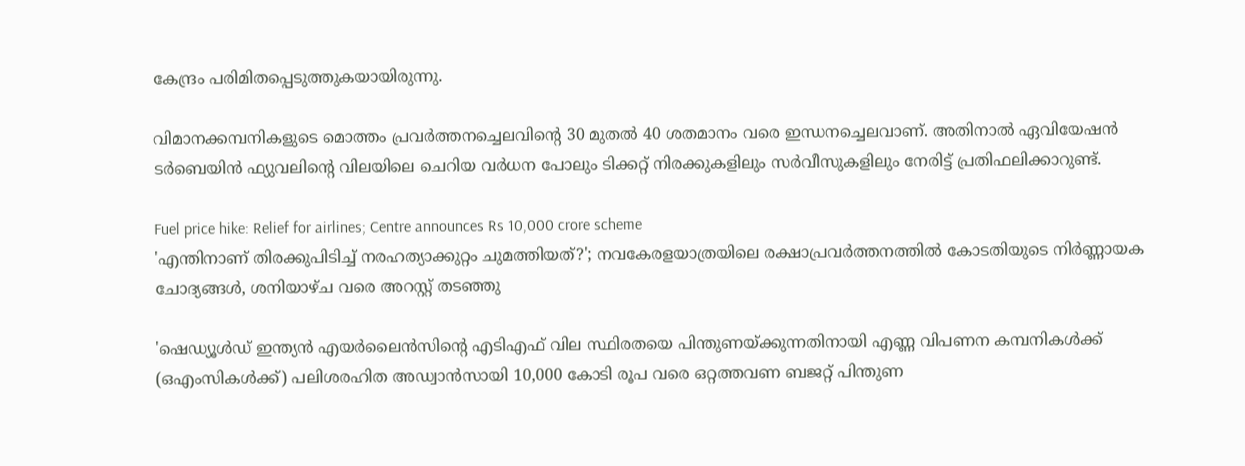കേന്ദ്രം പരിമിതപ്പെടുത്തുകയായിരുന്നു.

വിമാനക്കമ്പനികളുടെ മൊത്തം പ്രവര്‍ത്തനച്ചെലവിന്റെ 30 മുതല്‍ 40 ശതമാനം വരെ ഇന്ധനച്ചെലവാണ്. അതിനാല്‍ ഏവിയേഷന്‍ ടര്‍ബെയിന്‍ ഫ്യുവലിന്റെ വിലയിലെ ചെറിയ വര്‍ധന പോലും ടിക്കറ്റ് നിരക്കുകളിലും സര്‍വീസുകളിലും നേരിട്ട് പ്രതിഫലിക്കാറുണ്ട്.

Fuel price hike: Relief for airlines; Centre announces Rs 10,000 crore scheme
'എന്തിനാണ് തിരക്കുപിടിച്ച് നരഹത്യാക്കുറ്റം ചുമത്തിയത്?'; നവകേരളയാത്രയിലെ രക്ഷാപ്രവര്‍ത്തനത്തില്‍ കോടതിയുടെ നിർണ്ണായക ചോദ്യങ്ങൾ, ശനിയാഴ്ച വരെ അറസ്റ്റ് തടഞ്ഞു

'ഷെഡ്യൂള്‍ഡ് ഇന്ത്യന്‍ എയര്‍ലൈന്‍സിന്റെ എടിഎഫ് വില സ്ഥിരതയെ പിന്തുണയ്ക്കുന്നതിനായി എണ്ണ വിപണന കമ്പനികള്‍ക്ക് (ഒഎംസികള്‍ക്ക്) പലിശരഹിത അഡ്വാന്‍സായി 10,000 കോടി രൂപ വരെ ഒറ്റത്തവണ ബജറ്റ് പിന്തുണ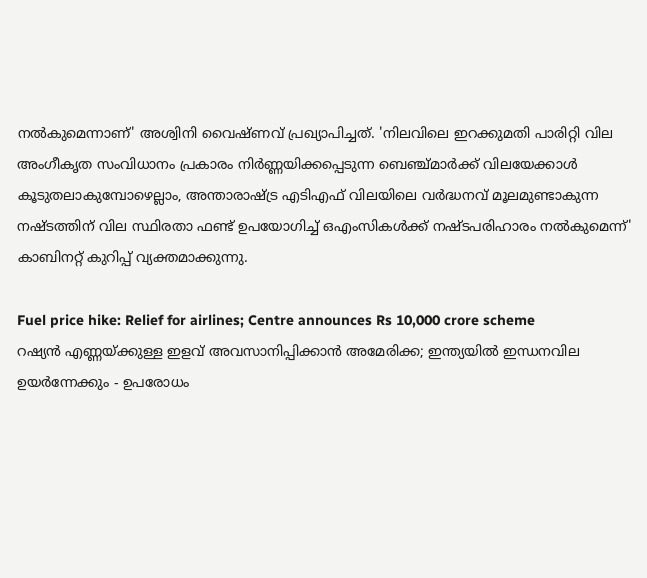നല്‍കുമെന്നാണ്' അശ്വിനി വൈഷ്ണവ് പ്രഖ്യാപിച്ചത്. 'നിലവിലെ ഇറക്കുമതി പാരിറ്റി വില അംഗീകൃത സംവിധാനം പ്രകാരം നിര്‍ണ്ണയിക്കപ്പെടുന്ന ബെഞ്ച്മാര്‍ക്ക് വിലയേക്കാള്‍ കൂടുതലാകുമ്പോഴെല്ലാം, അന്താരാഷ്ട്ര എടിഎഫ് വിലയിലെ വര്‍ദ്ധനവ് മൂലമുണ്ടാകുന്ന നഷ്ടത്തിന് വില സ്ഥിരതാ ഫണ്ട് ഉപയോഗിച്ച് ഒഎംസികള്‍ക്ക് നഷ്ടപരിഹാരം നല്‍കുമെന്ന്' കാബിനറ്റ് കുറിപ്പ് വ്യക്തമാക്കുന്നു.

Fuel price hike: Relief for airlines; Centre announces Rs 10,000 crore scheme
റഷ്യന്‍ എണ്ണയ്ക്കുള്ള ഇളവ് അവസാനിപ്പിക്കാന്‍ അമേരിക്ക; ഇന്ത്യയില്‍ ഇന്ധനവില ഉയര്‍ന്നേക്കും - ഉപരോധം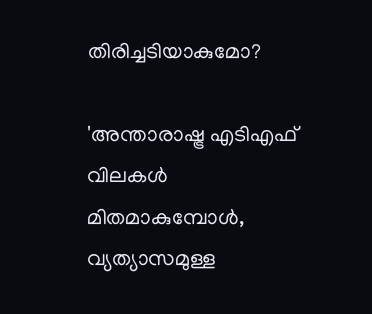തിരിച്ചടിയാകുമോ?

'അന്താരാഷ്ട്ര എടിഎഫ് വിലകള്‍ മിതമാകുമ്പോള്‍, വ്യത്യാസമുള്ള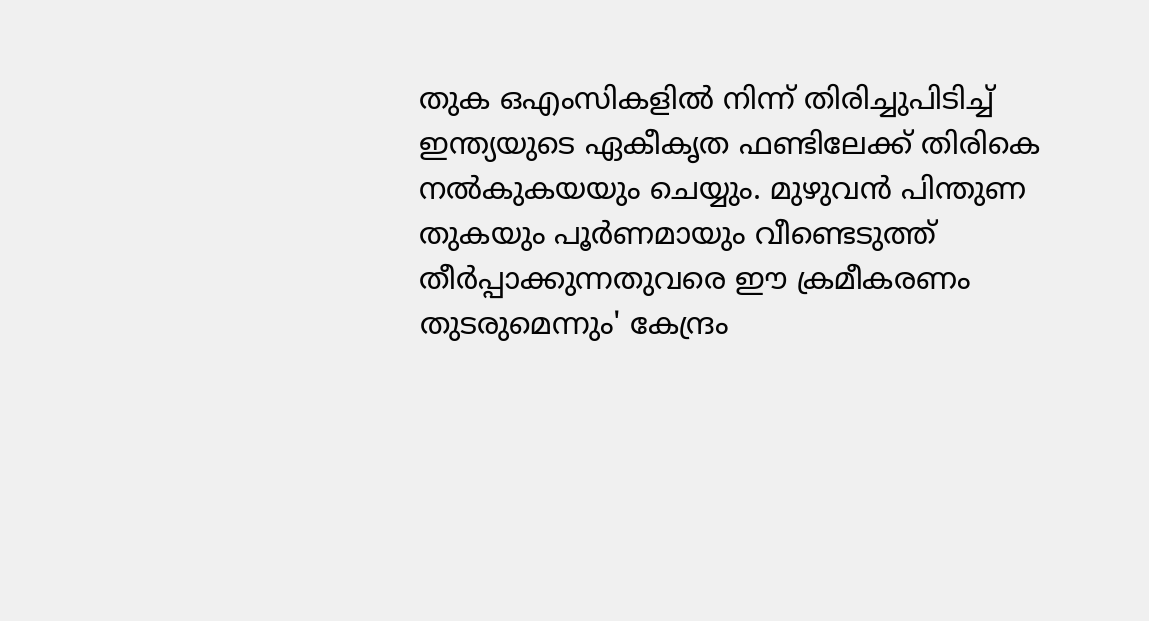തുക ഒഎംസികളില്‍ നിന്ന് തിരിച്ചുപിടിച്ച് ഇന്ത്യയുടെ ഏകീകൃത ഫണ്ടിലേക്ക് തിരികെ നല്‍കുകയയും ചെയ്യും. മുഴുവന്‍ പിന്തുണ തുകയും പൂര്‍ണമായും വീണ്ടെടുത്ത് തീര്‍പ്പാക്കുന്നതുവരെ ഈ ക്രമീകരണം തുടരുമെന്നും' കേന്ദ്രം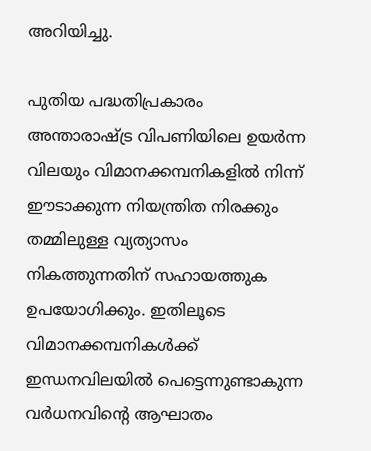അറിയിച്ചു.

പുതിയ പദ്ധതിപ്രകാരം അന്താരാഷ്ട്ര വിപണിയിലെ ഉയര്‍ന്ന വിലയും വിമാനക്കമ്പനികളില്‍ നിന്ന് ഈടാക്കുന്ന നിയന്ത്രിത നിരക്കും തമ്മിലുള്ള വ്യത്യാസം നികത്തുന്നതിന് സഹായത്തുക ഉപയോഗിക്കും. ഇതിലൂടെ വിമാനക്കമ്പനികള്‍ക്ക് ഇന്ധനവിലയില്‍ പെട്ടെന്നുണ്ടാകുന്ന വര്‍ധനവിന്റെ ആഘാതം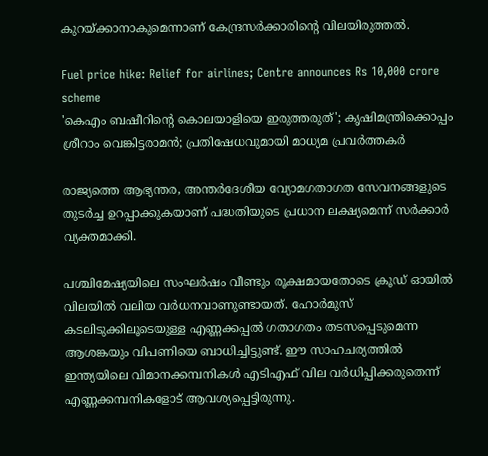കുറയ്ക്കാനാകുമെന്നാണ് കേന്ദ്രസര്‍ക്കാരിന്റെ വിലയിരുത്തല്‍.

Fuel price hike: Relief for airlines; Centre announces Rs 10,000 crore scheme
'കെഎം ബഷീറിന്റെ കൊലയാളിയെ ഇരുത്തരുത്'; കൃഷിമന്ത്രിക്കൊപ്പം ശ്രീറാം വെങ്കിട്ടരാമന്‍; പ്രതിഷേധവുമായി മാധ്യമ പ്രവര്‍ത്തകര്‍

രാജ്യത്തെ ആഭ്യന്തര, അന്തര്‍ദേശീയ വ്യോമഗതാഗത സേവനങ്ങളുടെ തുടര്‍ച്ച ഉറപ്പാക്കുകയാണ് പദ്ധതിയുടെ പ്രധാന ലക്ഷ്യമെന്ന് സര്‍ക്കാര്‍ വ്യക്തമാക്കി.

പശ്ചിമേഷ്യയിലെ സംഘര്‍ഷം വീണ്ടും രൂക്ഷമായതോടെ ക്രൂഡ് ഓയില്‍ വിലയില്‍ വലിയ വര്‍ധനവാണുണ്ടായത്. ഹോര്‍മുസ് കടലിടുക്കിലൂടെയുള്ള എണ്ണക്കപ്പല്‍ ഗതാഗതം തടസപ്പെടുമെന്ന ആശങ്കയും വിപണിയെ ബാധിച്ചിട്ടുണ്ട്. ഈ സാഹചര്യത്തില്‍ ഇന്ത്യയിലെ വിമാനക്കമ്പനികള്‍ എടിഎഫ് വില വര്‍ധിപ്പിക്കരുതെന്ന് എണ്ണക്കമ്പനികളോട് ആവശ്യപ്പെട്ടിരുന്നു.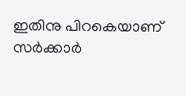ഇതിനു പിറകെയാണ് സര്‍ക്കാര്‍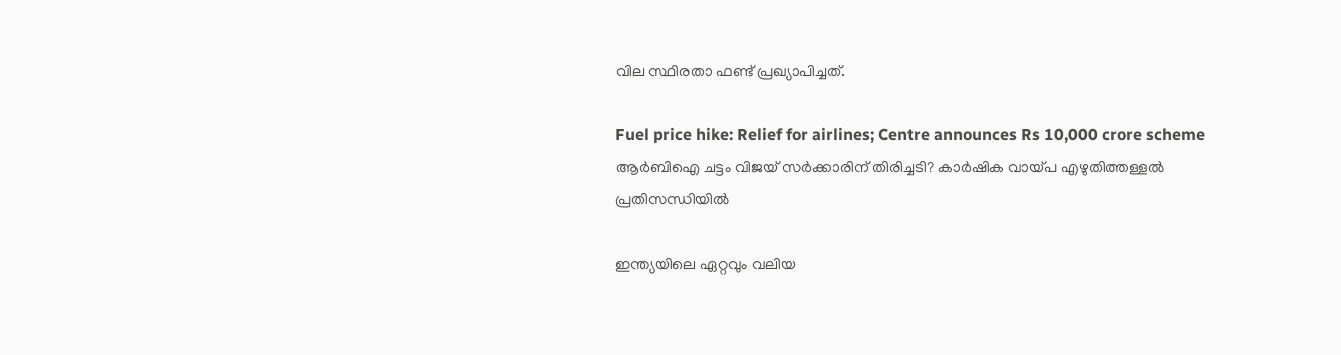വില സ്ഥിരതാ ഫണ്ട് പ്രഖ്യാപിച്ചത്.

Fuel price hike: Relief for airlines; Centre announces Rs 10,000 crore scheme
ആര്‍ബിഐ ചട്ടം വിജയ് സര്‍ക്കാരിന് തിരിച്ചടി? കാര്‍ഷിക വായ്പ എഴുതിത്തള്ളല്‍ പ്രതിസന്ധിയില്‍

ഇന്ത്യയിലെ ഏറ്റവും വലിയ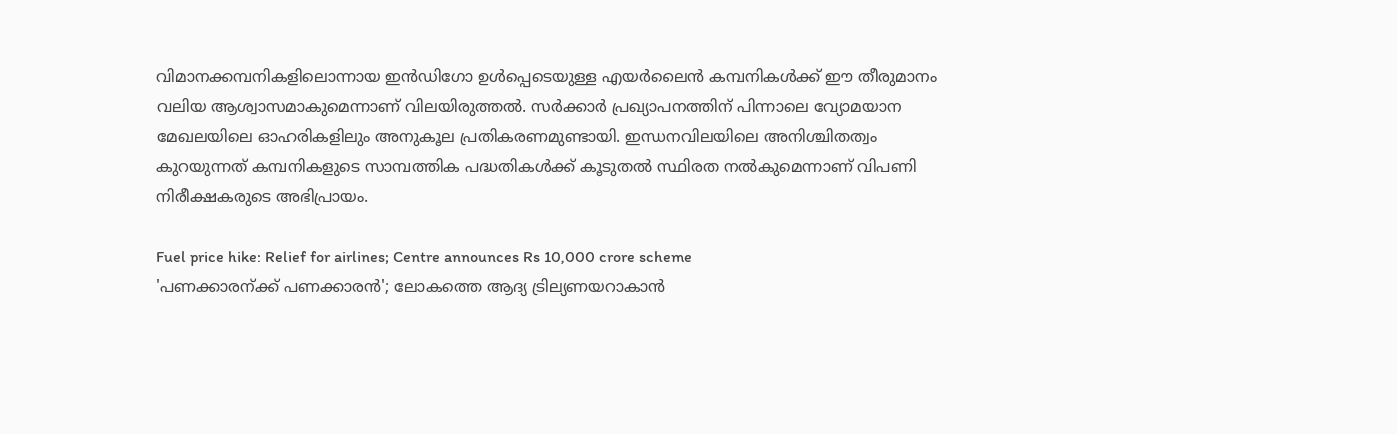വിമാനക്കമ്പനികളിലൊന്നായ ഇന്‍ഡിഗോ ഉള്‍പ്പെടെയുള്ള എയര്‍ലൈന്‍ കമ്പനികള്‍ക്ക് ഈ തീരുമാനം വലിയ ആശ്വാസമാകുമെന്നാണ് വിലയിരുത്തല്‍. സര്‍ക്കാര്‍ പ്രഖ്യാപനത്തിന് പിന്നാലെ വ്യോമയാന മേഖലയിലെ ഓഹരികളിലും അനുകൂല പ്രതികരണമുണ്ടായി. ഇന്ധനവിലയിലെ അനിശ്ചിതത്വം കുറയുന്നത് കമ്പനികളുടെ സാമ്പത്തിക പദ്ധതികള്‍ക്ക് കൂടുതല്‍ സ്ഥിരത നല്‍കുമെന്നാണ് വിപണി നിരീക്ഷകരുടെ അഭിപ്രായം.

Fuel price hike: Relief for airlines; Centre announces Rs 10,000 crore scheme
'പണക്കാരന്ക്ക് പണക്കാരന്‍'; ലോകത്തെ ആദ്യ ട്രില്യണയറാകാന്‍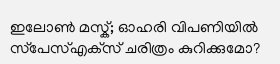ഇലോൺ മസ്ക്; ഓഹരി വിപണിയില്‍ സ്‌പേസ്എക്‌സ് ചരിത്രം കുറിക്കുമോ?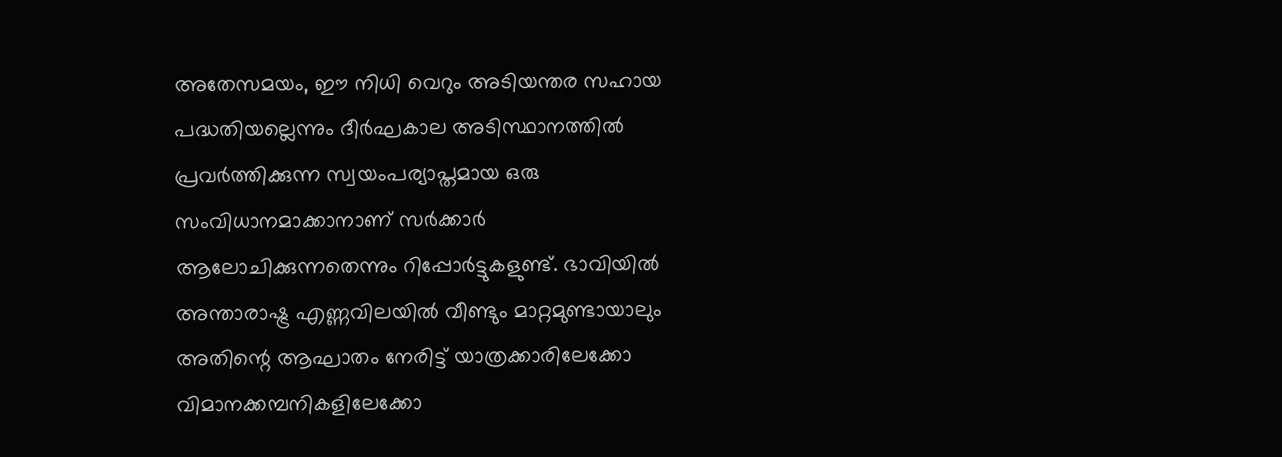അതേസമയം, ഈ നിധി വെറും അടിയന്തര സഹായ പദ്ധതിയല്ലെന്നും ദീര്‍ഘകാല അടിസ്ഥാനത്തില്‍ പ്രവര്‍ത്തിക്കുന്ന സ്വയംപര്യാപ്തമായ ഒരു സംവിധാനമാക്കാനാണ് സര്‍ക്കാര്‍ ആലോചിക്കുന്നതെന്നും റിപ്പോര്‍ട്ടുകളുണ്ട്. ഭാവിയില്‍ അന്താരാഷ്ട്ര എണ്ണവിലയില്‍ വീണ്ടും മാറ്റമുണ്ടായാലും അതിന്റെ ആഘാതം നേരിട്ട് യാത്രക്കാരിലേക്കോ വിമാനക്കമ്പനികളിലേക്കോ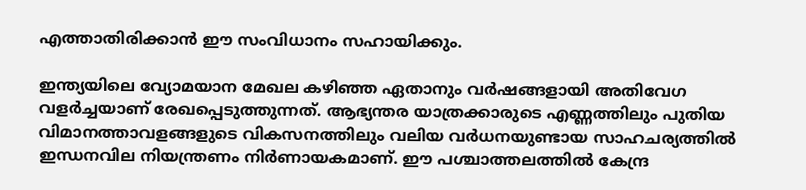എത്താതിരിക്കാന്‍ ഈ സംവിധാനം സഹായിക്കും.

ഇന്ത്യയിലെ വ്യോമയാന മേഖല കഴിഞ്ഞ ഏതാനും വര്‍ഷങ്ങളായി അതിവേഗ വളര്‍ച്ചയാണ് രേഖപ്പെടുത്തുന്നത്. ആഭ്യന്തര യാത്രക്കാരുടെ എണ്ണത്തിലും പുതിയ വിമാനത്താവളങ്ങളുടെ വികസനത്തിലും വലിയ വര്‍ധനയുണ്ടായ സാഹചര്യത്തില്‍ ഇന്ധനവില നിയന്ത്രണം നിര്‍ണായകമാണ്. ഈ പശ്ചാത്തലത്തില്‍ കേന്ദ്ര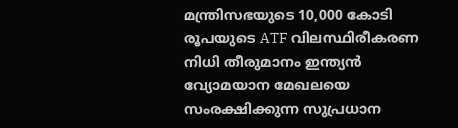മന്ത്രിസഭയുടെ 10,000 കോടി രൂപയുടെ ATF വിലസ്ഥിരീകരണ നിധി തീരുമാനം ഇന്ത്യന്‍ വ്യോമയാന മേഖലയെ സംരക്ഷിക്കുന്ന സുപ്രധാന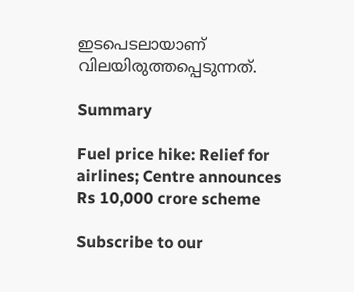ഇടപെടലായാണ് വിലയിരുത്തപ്പെടുന്നത്.

Summary

Fuel price hike: Relief for airlines; Centre announces Rs 10,000 crore scheme

Subscribe to our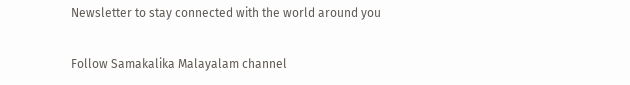Newsletter to stay connected with the world around you

Follow Samakalika Malayalam channel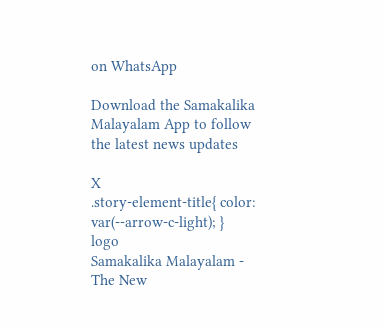on WhatsApp

Download the Samakalika Malayalam App to follow the latest news updates

X
.story-element-title{ color: var(--arrow-c-light); }
logo
Samakalika Malayalam - The New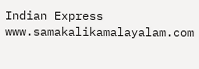Indian Express
www.samakalikamalayalam.com